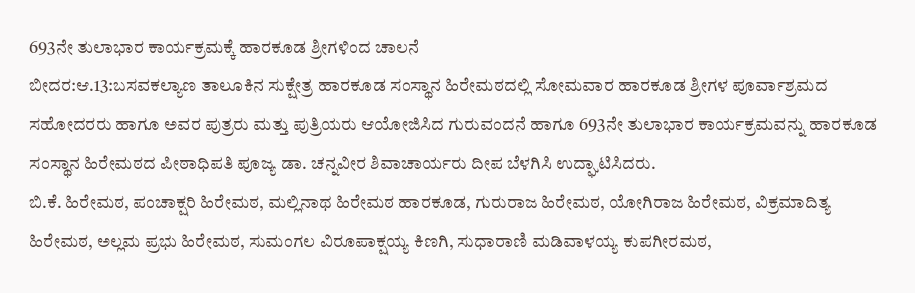693ನೇ ತುಲಾಭಾರ ಕಾರ್ಯಕ್ರಮಕ್ಕೆ ಹಾರಕೂಡ ಶ್ರೀಗಳಿಂದ ಚಾಲನೆ
ಬೀದರ:ಆ.13:ಬಸವಕಲ್ಯಾಣ ತಾಲೂಕಿನ ಸುಕ್ಷೇತ್ರ ಹಾರಕೂಡ ಸಂಸ್ಥಾನ ಹಿರೇಮಠದಲ್ಲಿ ಸೋಮವಾರ ಹಾರಕೂಡ ಶ್ರೀಗಳ ಪೂರ್ವಾಶ್ರಮದ ಸಹೋದರರು ಹಾಗೂ ಅವರ ಪುತ್ರರು ಮತ್ತು ಪುತ್ರಿಯರು ಆಯೋಜಿಸಿದ ಗುರುವಂದನೆ ಹಾಗೂ 693ನೇ ತುಲಾಭಾರ ಕಾರ್ಯಕ್ರಮವನ್ನು ಹಾರಕೂಡ ಸಂಸ್ಥಾನ ಹಿರೇಮಠದ ಪೀಠಾಧಿಪತಿ ಪೂಜ್ಯ ಡಾ. ಚನ್ನವೀರ ಶಿವಾಚಾರ್ಯರು ದೀಪ ಬೆಳಗಿಸಿ ಉದ್ಘಾಟಿಸಿದರು.
ಬಿ.ಕೆ. ಹಿರೇಮಠ, ಪಂಚಾಕ್ಷರಿ ಹಿರೇಮಠ, ಮಲ್ಲಿನಾಥ ಹಿರೇಮಠ ಹಾರಕೂಡ, ಗುರುರಾಜ ಹಿರೇಮಠ, ಯೋಗಿರಾಜ ಹಿರೇಮಠ, ವಿಕ್ರಮಾದಿತ್ಯ ಹಿರೇಮಠ, ಅಲ್ಲಮ ಪ್ರಭು ಹಿರೇಮಠ, ಸುಮಂಗಲ ವಿರೂಪಾಕ್ಷಯ್ಯ ಕಿಣಗಿ, ಸುಧಾರಾಣಿ ಮಡಿವಾಳಯ್ಯ ಕುಪಗೀರಮಠ,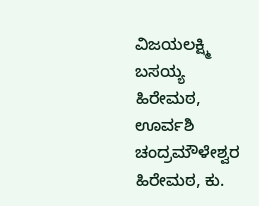ವಿಜಯಲಕ್ಷ್ಮಿ ಬಸಯ್ಯ ಹಿರೇಮಠ, ಊರ್ವಶಿ ಚಂದ್ರಮೌಳೇಶ್ವರ ಹಿರೇಮಠ, ಕು.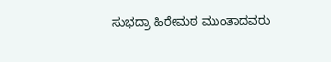ಸುಭದ್ರಾ ಹಿರೇಮಠ ಮುಂತಾದವರು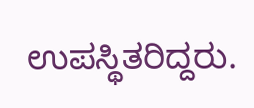ಉಪಸ್ಥಿತರಿದ್ದರು.